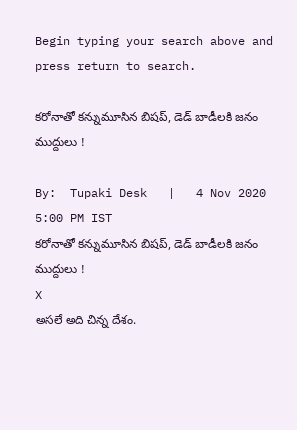Begin typing your search above and press return to search.

కరోనాతో కన్నుమూసిన బిషప్‌, డెడ్ బాడీలకి జనం ముద్దులు !

By:  Tupaki Desk   |   4 Nov 2020 5:00 PM IST
కరోనాతో కన్నుమూసిన బిషప్‌, డెడ్ బాడీలకి జనం ముద్దులు !
X
అసలే అది చిన్న దేశం.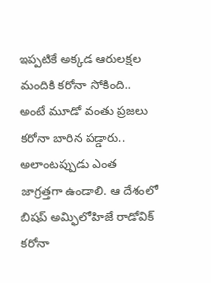ఇప్పటికే అక్కడ ఆరులక్షల మందికి కరోనా సోకింది.. అంటే మూడో వంతు ప్రజలు కరోనా బారిన పడ్డారు.. అలాంటప్పుడు ఎంత జాగ్రత్తగా ఉండాలి. ఆ దేశంలో బిషప్‌ అమ్ఫిలోహిజే రాడోవిక్‌ కరోనా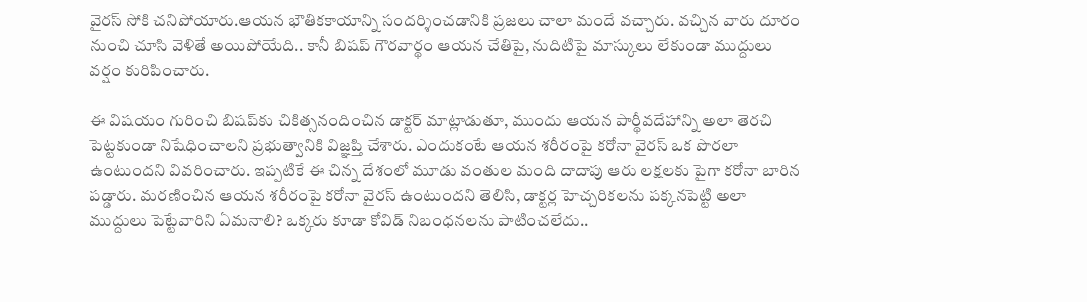వైరస్‌ సోకి చనిపోయారు.ఆయన భౌతికకాయాన్ని సందర్శించడానికి ప్రజలు చాలా మందే వచ్చారు. వచ్చిన వారు దూరం నుంచి చూసి వెళితే అయిపోయేది.. కానీ బిషప్‌ గౌరవార్థం ఆయన చేతిపై, నుదిటిపై మాస్కులు లేకుండా ముద్దులు వర్షం కురిపించారు.

ఈ విషయం గురించి బిషప్‌కు చికిత్సనందించిన డాక్టర్‌ మాట్లాడుతూ, ముందు ఆయన పార్థీవదేహాన్ని అలా తెరచి పెట్టకుండా నిషేధించాలని ప్రభుత్వానికి విజ్ఞప్తి చేశారు. ఎందుకంటే ఆయన శరీరంపై కరోనా వైరస్‌ ఒక పొరలా ఉంటుందని వివరించారు. ఇప్పటికే ఈ చిన్న దేశంలో మూడు వంతుల మంది దాదాపు ఆరు లక్షలకు పైగా కరోనా బారిన పడ్డారు. మరణించిన ఆయన శరీరంపై కరోనా వైరస్‌ ఉంటుందని తెలిసి, డాక్టర్ల హెచ్చరికలను పక్కనపెట్టి అలా ముద్దులు పెట్టేవారిని ఏమనాలి? ఒక్కరు కూడా కోవిడ్‌ నిబంధనలను పాటించలేదు..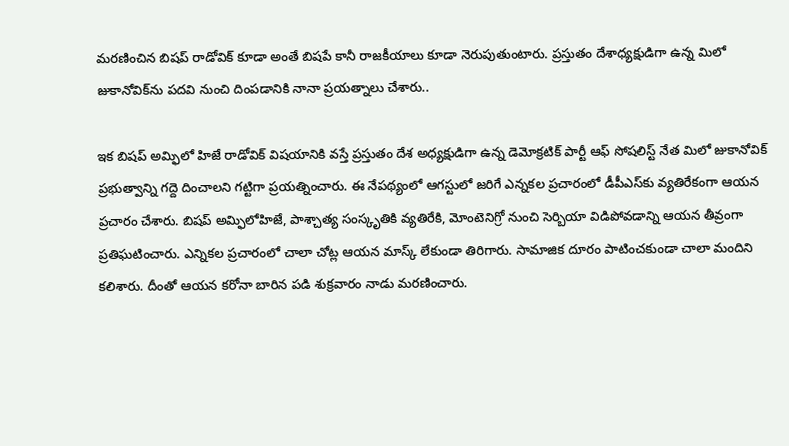మరణించిన బిషప్‌ రాడోవిక్‌ కూడా అంతే బిషపే కానీ రాజకీయాలు కూడా నెరుపుతుంటారు. ప్రస్తుతం దేశాధ్యక్షుడిగా ఉన్న మిలో జుకానోవిక్‌ను పదవి నుంచి దింపడానికి నానా ప్రయత్నాలు చేశారు..

ఇక బిషప్‌ అమ్ఫిలో హిజే రాడోవిక్ విషయానికి వస్తే ప్రస్తుతం దేశ అధ్యక్షుడిగా ఉన్న డెమోక్రటిక్ పార్టీ ఆఫ్ సోషలిస్ట్‌ నేత మిలో జుకానోవిక్ ప్రభుత్వాన్ని గద్దె దించాలని గట్టిగా ప్రయత్నించారు. ఈ నేపథ్యంలో ఆగస్టులో జరిగే ఎన్నకల ప్రచారంలో డీపీఎస్‌కు వ్యతిరేకంగా ఆయన ప్రచారం చేశారు. బిషప్ అమ్ఫిలోహిజే, పాశ్చాత్య సంస్కృతికి వ్యతిరేకి, మోంటెనిగ్రో నుంచి సెర్బియా విడిపోవడాన్ని ఆయన తీవ్రంగా ప్రతిఘటించారు. ఎన్నికల ప్రచారంలో చాలా చోట్ల ఆయన మాస్క్‌ లేకుండా తిరిగారు. సామాజిక దూరం పాటించకుండా చాలా మందిని కలిశారు. దీంతో ఆయన కరోనా బారిన పడి శుక్రవారం నాడు మరణించారు.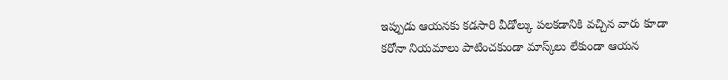ఇప్పుడు ఆయనకు కడసారి వీడోల్కు పలకడానికి వచ్చిన వారు కూడా కరోనా నియమాలు పాటించకుండా మాస్క్‌లు లేకుండా ఆయన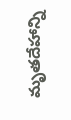మృతదేహాన్ని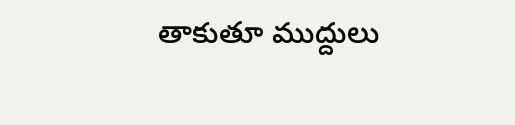తాకుతూ ముద్దులు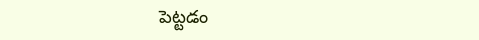పెట్టడం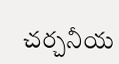చర్చనీయ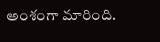అంశంగా మారింది.